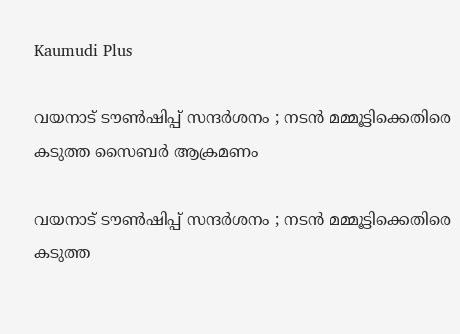Kaumudi Plus

വയനാട് ടൗണ്‍ഷിപ്പ് സന്ദർശനം ; നടന്‍ മമ്മൂട്ടിക്കെതിരെ കടുത്ത സൈബര്‍ ആക്രമണം

വയനാട് ടൗണ്‍ഷിപ്പ് സന്ദർശനം ; നടന്‍ മമ്മൂട്ടിക്കെതിരെ കടുത്ത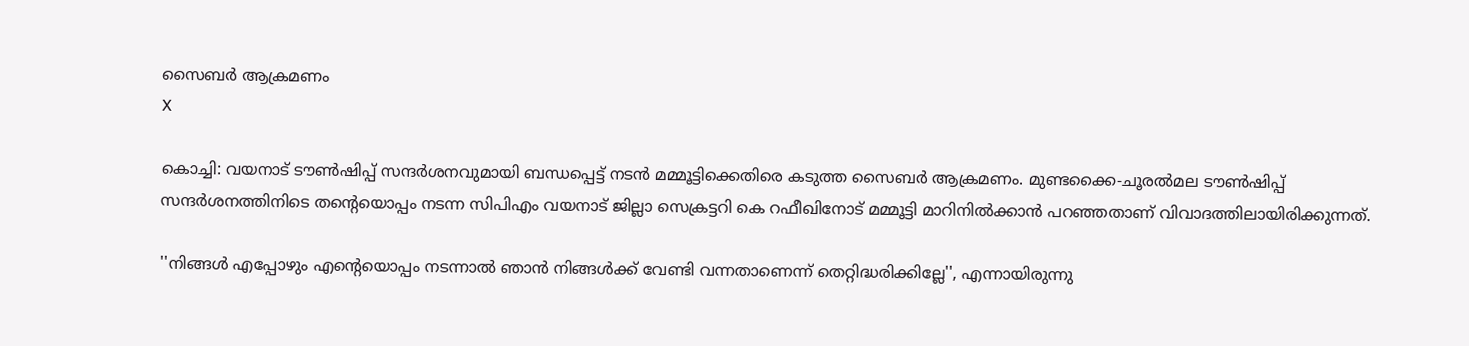സൈബര്‍ ആക്രമണം
X

കൊച്ചി: വയനാട് ടൗൺഷിപ്പ് സന്ദർശനവുമായി ബന്ധപ്പെട്ട് നടൻ മമ്മൂട്ടിക്കെതിരെ കടുത്ത സൈബർ ആക്രമണം. മുണ്ടക്കൈ-ചൂരൽമല ടൗൺഷിപ്പ് സന്ദർശനത്തിനിടെ തന്റെയൊപ്പം നടന്ന സിപിഎം വയനാട് ജില്ലാ സെക്രട്ടറി കെ റഫീഖിനോട് മമ്മൂട്ടി മാറിനിൽക്കാൻ പറഞ്ഞതാണ് വിവാദത്തിലായിരിക്കുന്നത്.

''നിങ്ങൾ എപ്പോഴും എന്റെയൊപ്പം നടന്നാൽ ഞാൻ നിങ്ങൾക്ക് വേണ്ടി വന്നതാണെന്ന് തെറ്റിദ്ധരിക്കില്ലേ'', എന്നായിരുന്നു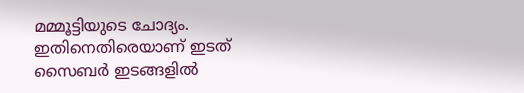മമ്മൂട്ടിയുടെ ചോദ്യം. ഇതിനെതിരെയാണ് ഇടത് സൈബർ ഇടങ്ങളിൽ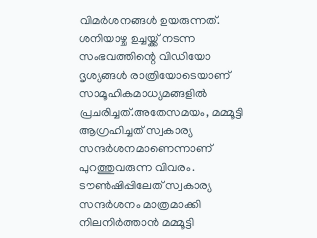വിമർശനങ്ങൾ ഉയരുന്നത്. ശനിയാഴ്ച ഉച്ചയ്ക്ക് നടന്ന സംഭവത്തിന്റെ വിഡിയോ ദൃശ്യങ്ങൾ രാത്രിയോടെയാണ് സാമൂഹികമാധ്യമങ്ങളിൽ പ്രചരിച്ചത്.അതേസമയം, മമ്മൂട്ടി ആഗ്രഹിച്ചത് സ്വകാര്യ സന്ദർശനമാണെന്നാണ് പുറത്തുവരുന്ന വിവരം. ടൗൺഷിപ്പിലേത് സ്വകാര്യ സന്ദർശനം മാത്രമാക്കി നിലനിർത്താൻ മമ്മൂട്ടി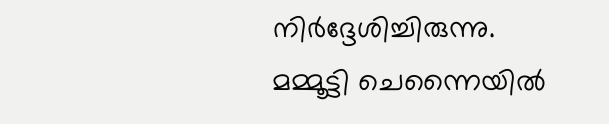നിർദ്ദേശിച്ചിരുന്നു. മമ്മൂട്ടി ചെന്നൈയിൽ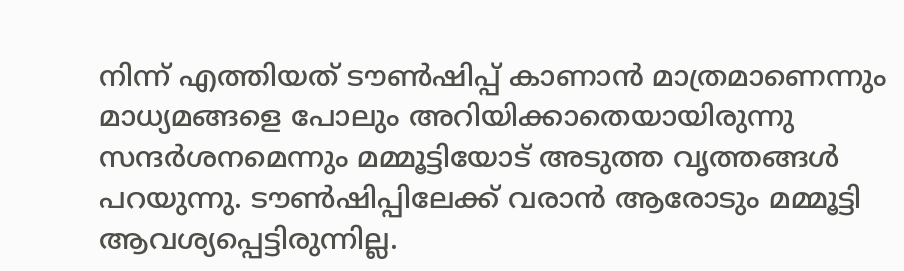നിന്ന് എത്തിയത് ടൗൺഷിപ്പ് കാണാൻ മാത്രമാണെന്നും മാധ്യമങ്ങളെ പോലും അറിയിക്കാതെയായിരുന്നു സന്ദർശനമെന്നും മമ്മൂട്ടിയോട് അടുത്ത വൃത്തങ്ങൾ പറയുന്നു. ടൗൺഷിപ്പിലേക്ക് വരാൻ ആരോടും മമ്മൂട്ടി ആവശ്യപ്പെട്ടിരുന്നില്ല.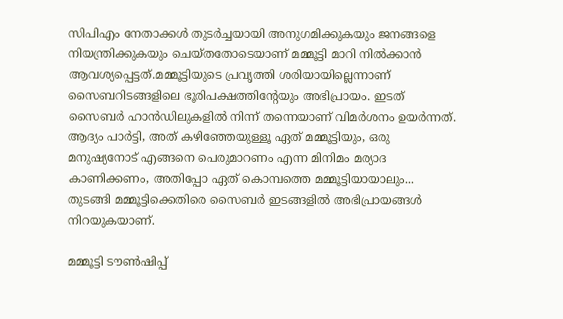സിപിഎം നേതാക്കൾ തുടർച്ചയായി അനുഗമിക്കുകയും ജനങ്ങളെ നിയന്ത്രിക്കുകയും ചെയ്തതോടെയാണ് മമ്മൂട്ടി മാറി നിൽക്കാൻ ആവശ്യപ്പെട്ടത്.മമ്മൂട്ടിയുടെ പ്രവൃത്തി ശരിയായില്ലെന്നാണ് സൈബറിടങ്ങളിലെ ഭൂരിപക്ഷത്തിന്റേയും അഭിപ്രായം. ഇടത് സൈബർ ഹാൻഡിലുകളിൽ നിന്ന് തന്നെയാണ് വിമർശനം ഉയർന്നത്. ആദ്യം പാർട്ടി, അത് കഴിഞ്ഞേയുള്ളൂ ഏത് മമ്മൂട്ടിയും, ഒരു മനുഷ്യനോട് എങ്ങനെ പെരുമാറണം എന്ന മിനിമം മര്യാദ കാണിക്കണം, അതിപ്പോ ഏത് കൊമ്പത്തെ മമ്മൂട്ടിയായാലും... തുടങ്ങി മമ്മൂട്ടിക്കെതിരെ സൈബർ ഇടങ്ങളിൽ അഭിപ്രായങ്ങൾ നിറയുകയാണ്.

മമ്മൂട്ടി ടൗൺഷിപ്പ്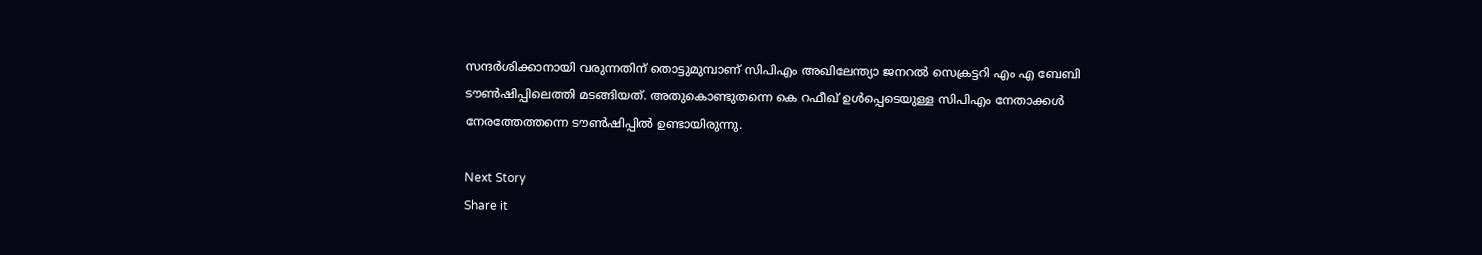സന്ദർശിക്കാനായി വരുന്നതിന് തൊട്ടുമുമ്പാണ് സിപിഎം അഖിലേന്ത്യാ ജനറൽ സെക്രട്ടറി എം എ ബേബി ടൗൺഷിപ്പിലെത്തി മടങ്ങിയത്. അതുകൊണ്ടുതന്നെ കെ റഫീഖ് ഉൾപ്പെടെയുള്ള സിപിഎം നേതാക്കൾ നേരത്തേത്തന്നെ ടൗൺഷിപ്പിൽ ഉണ്ടായിരുന്നു.

Next Story
Share it